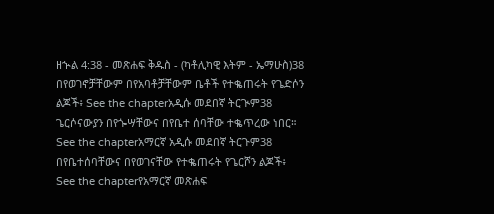ዘኍል 4:38 - መጽሐፍ ቅዱስ - (ካቶሊካዊ እትም - ኤማሁስ)38 በየወገኖቻቸውም በየአባቶቻቸውም ቤቶች የተቈጠሩት የጌድሶን ልጆች፥ See the chapterአዲሱ መደበኛ ትርጒም38 ጌርሶናውያን በየጐሣቸውና በየቤተ ሰባቸው ተቈጥረው ነበር። See the chapterአማርኛ አዲሱ መደበኛ ትርጉም38 በየቤተሰባቸውና በየወገናቸው የተቈጠሩት የጌርሾን ልጆች፥ See the chapterየአማርኛ መጽሐፍ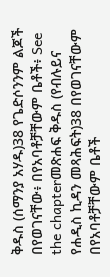ቅዱስ (ሰማንያ አሃዱ)38 የጌድሶንንም ልጆች በየወገናቸው፥ በየአባቶቻቸውም ቤቶች፥ See the chapterመጽሐፍ ቅዱስ (የብሉይና የሐዲስ ኪዳን መጻሕፍት)38 በየወገናቸውም በየአባቶቻቸውም ቤቶች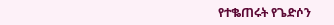የተቈጠሩት የጌድሶን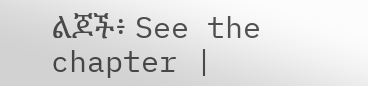ልጆች፥ See the chapter |